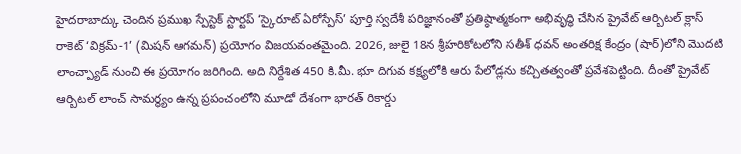హైదరాబాద్కు చెందిన ప్రముఖ స్పేస్టెక్ స్టార్టప్ ‘స్కైరూట్ ఏరోస్పేస్’ పూర్తి స్వదేశీ పరిజ్ఞానంతో ప్రతిష్ఠాత్మకంగా అభివృద్ధి చేసిన ప్రైవేట్ ఆర్బిటల్ క్లాస్ రాకెట్ ‘విక్రమ్-1’ (మిషన్ ఆగమన్) ప్రయోగం విజయవంతమైంది. 2026, జులై 18న శ్రీహరికోటలోని సతీశ్ ధవన్ అంతరిక్ష కేంద్రం (షార్)లోని మొదటి లాంచ్ప్యాడ్ నుంచి ఈ ప్రయోగం జరిగింది. అది నిర్దేశిత 450 కి.మీ. భూ దిగువ కక్ష్యలోకి ఆరు పేలోడ్లను కచ్చితత్వంతో ప్రవేశపెట్టింది. దీంతో ప్రైవేట్ ఆర్బిటల్ లాంచ్ సామర్థ్యం ఉన్న ప్రపంచంలోని మూడో దేశంగా భారత్ రికార్డు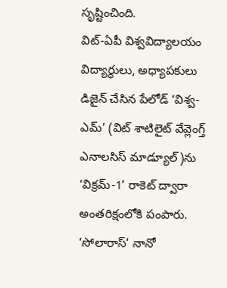సృష్టించింది.
విట్-ఏపీ విశ్వవిద్యాలయం విద్యార్థులు, అధ్యాపకులు డిజైన్ చేసిన పేలోడ్ ‘విశ్వ-ఎమ్’ (విట్ శాటిలైట్ వేవ్లెంగ్త్ ఎనాలసిస్ మాడ్యూల్)ను ‘విక్రమ్-1’ రాకెట్ ద్వారా అంతరిక్షంలోకి పంపారు. ‘సోలారాస్’ నానో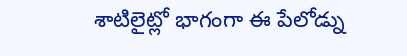శాటిలైట్లో భాగంగా ఈ పేలోడ్ను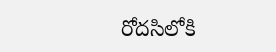రోదసిలోకి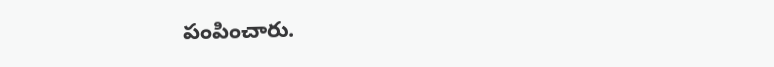పంపించారు.